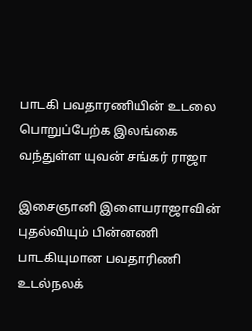பாடகி பவதாரணியின் உடலை பொறுப்பேற்க இலங்கை வந்துள்ள யுவன் சங்கர் ராஜா

இசைஞானி இளையராஜாவின் புதல்வியும் பின்னணி பாடகியுமான பவதாரிணி உடல்நலக்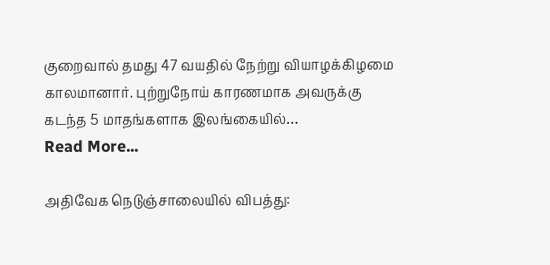குறைவால் தமது 47 வயதில் நேற்று வியாழக்கிழமை  காலமானார். புற்றுநோய் காரணமாக அவருக்கு கடந்த 5 மாதங்களாக இலங்கையில்…
Read More...

அதிவேக நெடுஞ்சாலையில் விபத்து: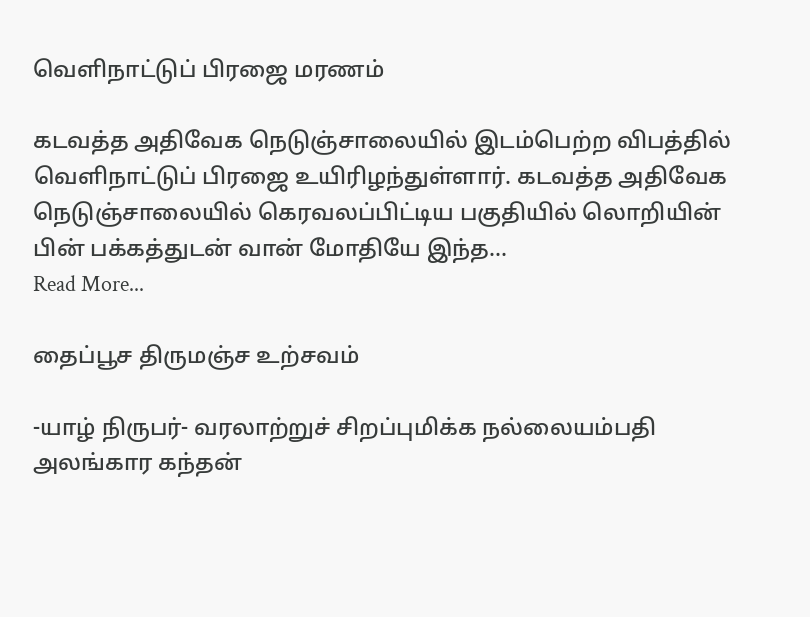வெளிநாட்டுப் பிரஜை மரணம்

கடவத்த அதிவேக நெடுஞ்சாலையில் இடம்பெற்ற விபத்தில் வெளிநாட்டுப் பிரஜை உயிரிழந்துள்ளார். கடவத்த அதிவேக நெடுஞ்சாலையில் கெரவலப்பிட்டிய பகுதியில் லொறியின் பின் பக்கத்துடன் வான் மோதியே இந்த…
Read More...

தைப்பூச திருமஞ்ச உற்சவம்

-யாழ் நிருபர்- வரலாற்றுச் சிறப்புமிக்க நல்லையம்பதி அலங்கார கந்தன்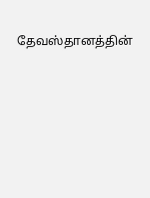தேவஸ்தானத்தின்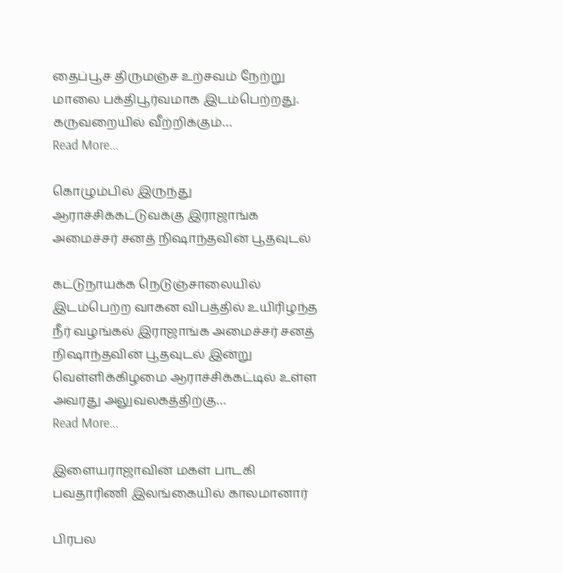தைப்பூச திருமஞ்ச உற்சவம் நேற்று மாலை பக்திபூர்வமாக இடம்பெற்றது. கருவறையில் வீற்றிக்கும்…
Read More...

கொழும்பில் இருந்து ஆராச்சிக்கட்டுவக்கு இராஜாங்க அமைச்சர் சனத் நிஷாந்தவின் பூதவுடல்

கட்டுநாயக்க நெடுஞ்சாலையில் இடம்பெற்ற வாகன விபத்தில் உயிரிழந்த நீர் வழங்கல் இராஜாங்க அமைச்சர் சனத் நிஷாந்தவின் பூதவுடல் இன்று வெள்ளிக்கிழமை ஆராச்சிக்கட்டில் உள்ள அவரது அலுவலகத்திற்கு…
Read More...

இளையராஜாவின் மகள் பாடகி பவதாரிணி இலங்கையில் காலமானார்

பிரபல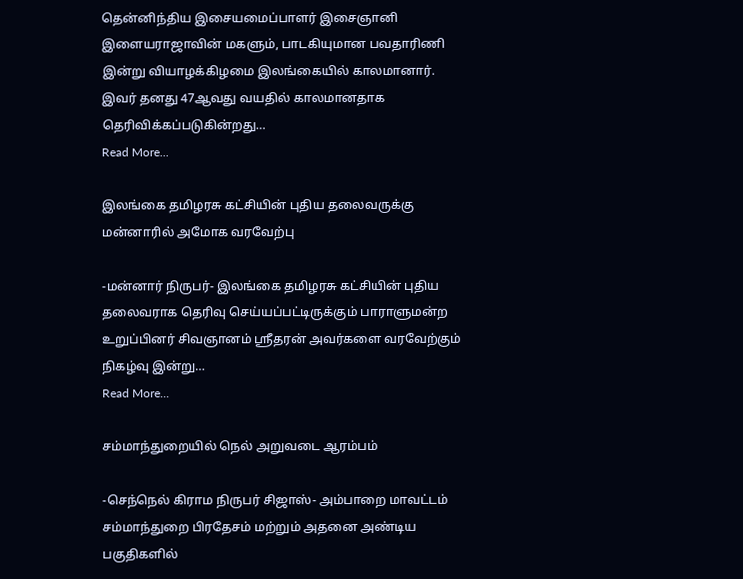தென்னிந்திய இசையமைப்பாளர் இசைஞானி இளையராஜாவின் மகளும், பாடகியுமான பவதாரிணி இன்று வியாழக்கிழமை இலங்கையில் காலமானார். இவர் தனது 47ஆவது வயதில் காலமானதாக தெரிவிக்கப்படுகின்றது…
Read More...

இலங்கை தமிழரசு கட்சியின் புதிய தலைவருக்கு மன்னாரில் அமோக வரவேற்பு

-மன்னார் நிருபர்- இலங்கை தமிழரசு கட்சியின் புதிய தலைவராக தெரிவு செய்யப்பட்டிருக்கும் பாராளுமன்ற உறுப்பினர் சிவஞானம் ஸ்ரீதரன் அவர்களை வரவேற்கும் நிகழ்வு இன்று…
Read More...

சம்மாந்துறையில் நெல் அறுவடை ஆரம்பம்

-செந்நெல் கிராம நிருபர் சிஜாஸ்- அம்பாறை மாவட்டம் சம்மாந்துறை பிரதேசம் மற்றும் அதனை அண்டிய பகுதிகளில்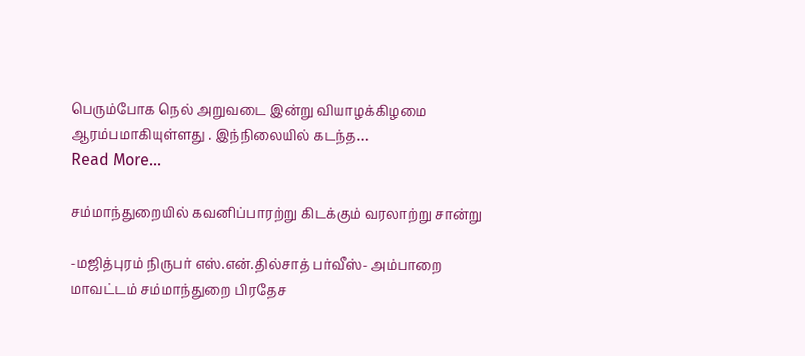பெரும்போக நெல் அறுவடை இன்று வியாழக்கிழமை ஆரம்பமாகியுள்ளது . இந்நிலையில் கடந்த…
Read More...

சம்மாந்துறையில் கவனிப்பாரற்று கிடக்கும் வரலாற்று சான்று

-மஜித்புரம் நிருபர் எஸ்.என்.தில்சாத் பர்வீஸ்- அம்பாறை மாவட்டம் சம்மாந்துறை பிரதேச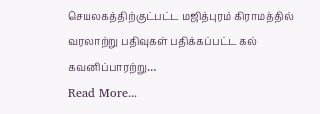செயலகத்திற்குட்பட்ட மஜித்புரம் கிராமத்தில் வரலாற்று பதிவுகள் பதிக்கப்பட்ட கல் கவனிப்பாரற்று…
Read More...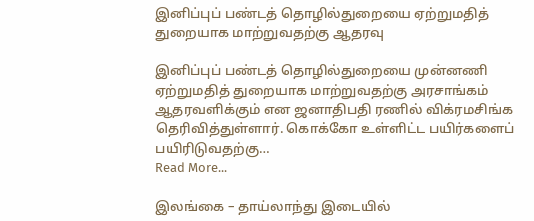இனிப்புப் பண்டத் தொழில்துறையை ஏற்றுமதித் துறையாக மாற்றுவதற்கு ஆதரவு

இனிப்புப் பண்டத் தொழில்துறையை முன்னணி ஏற்றுமதித் துறையாக மாற்றுவதற்கு அரசாங்கம் ஆதரவளிக்கும் என ஜனாதிபதி ரணில் விக்ரமசிங்க தெரிவித்துள்ளார். கொக்கோ உள்ளிட்ட பயிர்களைப் பயிரிடுவதற்கு…
Read More...

இலங்கை – தாய்லாந்து இடையில்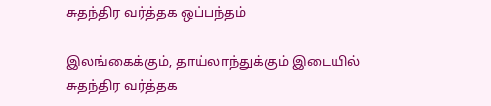சுதந்திர வர்த்தக ஒப்பந்தம்

இலங்கைக்கும், தாய்லாந்துக்கும் இடையில் சுதந்திர வர்த்தக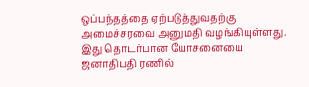ஒப்பந்தத்தை ஏற்படுத்துவதற்கு அமைச்சரவை அனுமதி வழங்கியுள்ளது. இது தொடர்பான யோசனையை ஜனாதிபதி ரணில்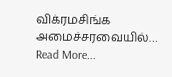விக்ரமசிங்க அமைச்சரவையில்…
Read More...